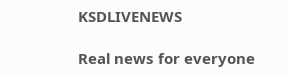KSDLIVENEWS

Real news for everyone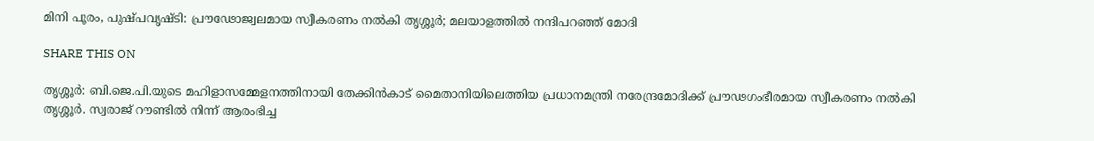മിനി പൂരം, പുഷ്പവൃഷ്ടി: പ്രൗഢോജ്വലമായ സ്വീകരണം നൽകി തൃശ്ശൂർ; മലയാളത്തിൽ നന്ദിപറഞ്ഞ് മോദി

SHARE THIS ON

തൃശ്ശൂർ: ബി.ജെ.പി.യുടെ മഹിളാസമ്മേളനത്തിനായി തേക്കിൻകാട് മൈതാനിയിലെത്തിയ പ്രധാനമന്ത്രി നരേന്ദ്രമോദിക്ക് പ്രൗഢഗംഭീരമായ സ്വീകരണം നൽകി തൃശ്ശൂർ. സ്വരാജ് റൗണ്ടില്‍ നിന്ന് ആരംഭിച്ച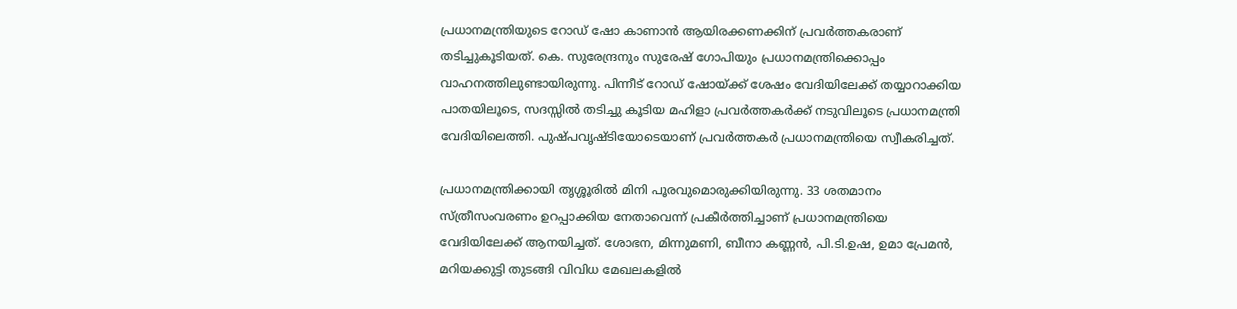പ്രധാനമന്ത്രിയുടെ റോഡ് ഷോ കാണാൻ ആയിരക്കണക്കിന് പ്രവർത്തകരാണ് തടിച്ചുകൂടിയത്. കെ. സുരേന്ദ്രനും സുരേഷ് ഗോപിയും പ്രധാനമന്ത്രിക്കൊപ്പം വാഹനത്തിലുണ്ടായിരുന്നു. പിന്നീട് റോഡ് ഷോയ്ക്ക് ശേഷം വേദിയിലേക്ക് തയ്യാറാക്കിയ പാതയിലൂടെ, സദസ്സില്‍ തടിച്ചു കൂടിയ മഹിളാ പ്രവര്‍ത്തകര്‍ക്ക് നടുവിലൂടെ പ്രധാനമന്ത്രി വേദിയിലെത്തി. പുഷ്പവൃഷ്ടിയോടെയാണ് പ്രവർത്തകർ പ്രധാനമന്ത്രിയെ സ്വീകരിച്ചത്.

പ്രധാനമന്ത്രിക്കായി തൃശ്ശൂരില്‍ മിനി പൂരവുമൊരുക്കിയിരുന്നു. 33 ശതമാനം സ്ത്രീസംവരണം ഉറപ്പാക്കിയ നേതാവെന്ന് പ്രകീര്‍ത്തിച്ചാണ് പ്രധാനമന്ത്രിയെ വേദിയിലേക്ക് ആനയിച്ചത്. ശോഭന, മിന്നുമണി, ബീനാ കണ്ണൻ, പി.ടി.ഉഷ, ഉമാ പ്രേമൻ, മറിയക്കുട്ടി തുടങ്ങി വിവിധ മേഖലകളില്‍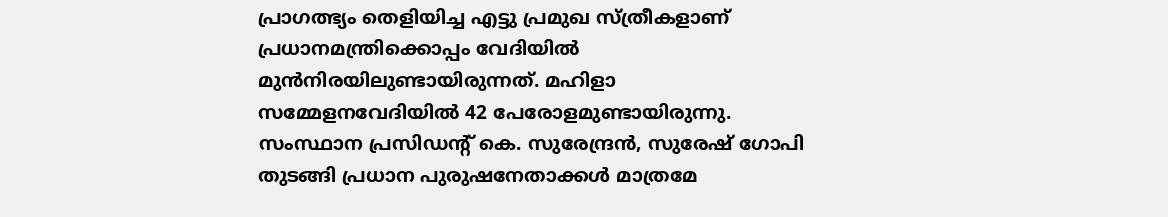പ്രാഗത്ഭ്യം തെളിയിച്ച എട്ടു പ്രമുഖ സ്ത്രീകളാണ് പ്രധാനമന്ത്രിക്കൊപ്പം വേദിയിൽ മുൻനിരയിലുണ്ടായിരുന്നത്. മഹിളാ സമ്മേളനവേദിയില്‍ 42 പേരോളമുണ്ടായിരുന്നു. സംസ്ഥാന പ്രസിഡന്റ് കെ. സുരേന്ദ്രന്‍, സുരേഷ് ഗോപി തുടങ്ങി പ്രധാന പുരുഷനേതാക്കള്‍ മാത്രമേ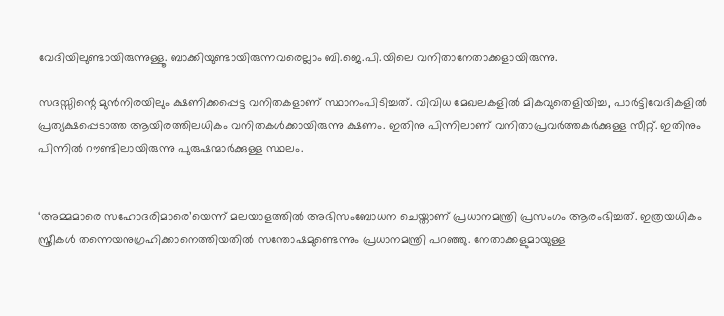വേദിയിലുണ്ടായിരുന്നുള്ളൂ. ബാക്കിയുണ്ടായിരുന്നവരെല്ലാം ബി.ജെ.പി.യിലെ വനിതാനേതാക്കളായിരുന്നു.

സദസ്സിന്റെ മുന്‍നിരയിലും ക്ഷണിക്കപ്പെട്ട വനിതകളാണ് സ്ഥാനംപിടിച്ചത്. വിവിധ മേഖലകളില്‍ മികവുതെളിയിച്ച, പാര്‍ട്ടിവേദികളില്‍ പ്രത്യക്ഷപ്പെടാത്ത ആയിരത്തിലധികം വനിതകള്‍ക്കായിരുന്നു ക്ഷണം. ഇതിനു പിന്നിലാണ് വനിതാപ്രവര്‍ത്തകര്‍ക്കുള്ള സീറ്റ്. ഇതിനും പിന്നില്‍ റൗണ്ടിലായിരുന്നു പുരുഷന്മാര്‍ക്കുള്ള സ്ഥലം.


‘അമ്മമാരെ സഹോദരിമാരെ’യെന്ന് മലയാളത്തിൽ അഭിസംബോധന ചെയ്താണ് പ്രധാനമന്ത്രി പ്രസംഗം ആരംഭിച്ചത്. ഇത്രയധികം സ്ത്രീകൾ തന്നെയനുഗ്രഹിക്കാനെത്തിയതിൽ സന്തോഷമുണ്ടെന്നും പ്രധാനമന്ത്രി പറഞ്ഞു. നേതാക്കളുമായുള്ള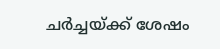ചര്‍ച്ചയ്ക്ക് ശേഷം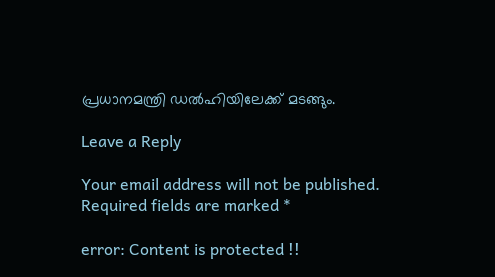പ്രധാനമന്ത്രി ഡല്‍ഹിയിലേക്ക് മടങ്ങും.

Leave a Reply

Your email address will not be published. Required fields are marked *

error: Content is protected !!